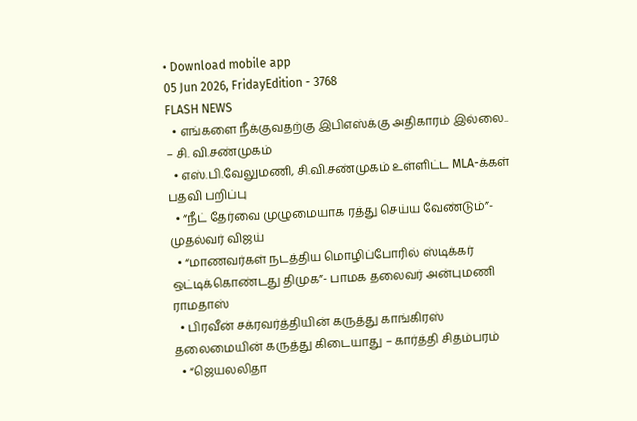• Download mobile app
05 Jun 2026, FridayEdition - 3768
FLASH NEWS
  • எங்களை நீக்குவதற்கு இபிஎஸ்க்கு அதிகாரம் இல்லை.. – சி. வி.சண்முகம்
  • எஸ்.பி.வேலுமணி, சி.வி.சண்முகம் உள்ளிட்ட MLA-க்கள் பதவி பறிப்பு
  • ”நீட் தேர்வை முழுமையாக ரத்து செய்ய வேண்டும்”- முதல்வர் விஜய்
  • “மாணவர்கள் நடத்திய மொழிப்போரில் ஸ்டிக்கர் ஒட்டிக்கொண்டது திமுக”- பாமக தலைவர் அன்புமணி ராமதாஸ்
  • பிரவீன் சக்ரவர்த்தியின் கருத்து காங்கிரஸ் தலைமையின் கருத்து கிடையாது – கார்த்தி சிதம்பரம்
  • “ஜெயலலிதா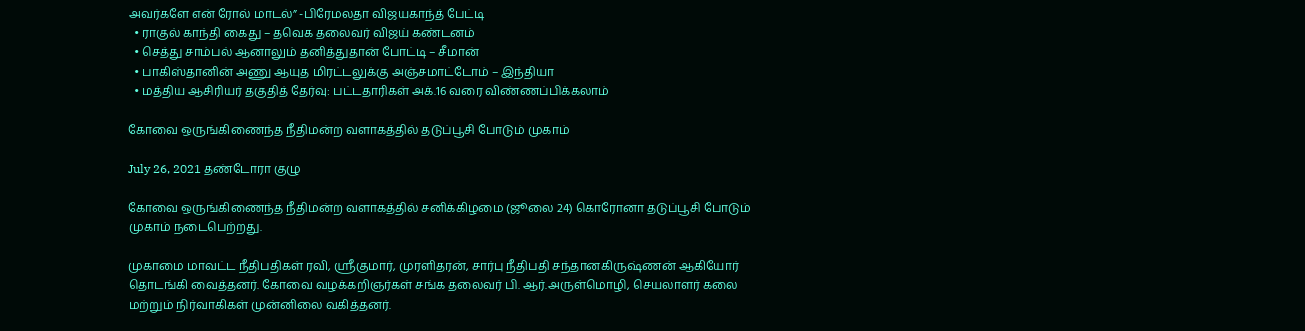அவர்களே என் ரோல் மாடல்” -பிரேமலதா விஜயகாந்த் பேட்டி
  • ராகுல் காந்தி கைது – தவெக தலைவர் விஜய் கண்டனம்
  • செத்து சாம்பல் ஆனாலும் தனித்துதான் போட்டி – சீமான்
  • பாகிஸ்தானின் அணு ஆயுத மிரட்டலுக்கு அஞ்சமாட்டோம் – இந்தியா
  • மத்திய ஆசிரியர் தகுதித் தேர்வு: பட்டதாரிகள் அக்.16 வரை விண்ணப்பிக்கலாம்

கோவை ஒருங்கிணைந்த நீதிமன்ற வளாகத்தில் தடுப்பூசி போடும் முகாம்

July 26, 2021 தண்டோரா குழு

கோவை ஒருங்கிணைந்த நீதிமன்ற வளாகத்தில் சனிக்கிழமை (ஜூலை 24) கொரோனா தடுப்பூசி போடும் முகாம் நடைபெற்றது.

முகாமை மாவட்ட நீதிபதிகள் ரவி, ஸ்ரீகுமார், முரளிதரன், சார்பு நீதிபதி சந்தானகிருஷ்ணன் ஆகியோர் தொடங்கி வைத்தனர். கோவை வழக்கறிஞர்கள் சங்க தலைவர் பி. ஆர்.அருள்மொழி, செயலாளர் கலை மற்றும் நிர்வாகிகள் முன்னிலை வகித்தனர்.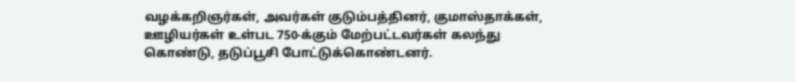வழக்கறிஞர்கள், அவர்கள் குடும்பத்தினர், குமாஸ்தாக்கள், ஊழியர்கள் உள்பட 750-க்கும் மேற்பட்டவர்கள் கலந்து கொண்டு, தடுப்பூசி போட்டுக்கொண்டனர்.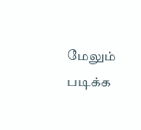மேலும் படிக்க